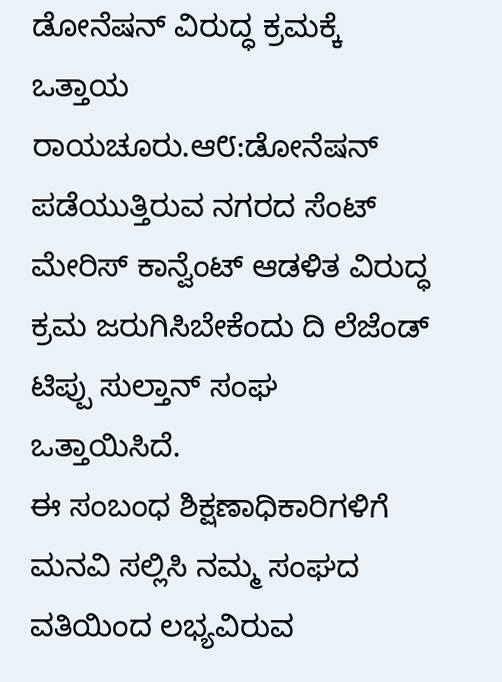ಡೋನೆಷನ್ ವಿರುದ್ಧ ಕ್ರಮಕ್ಕೆ ಒತ್ತಾಯ
ರಾಯಚೂರು.ಆ೮:ಡೋನೆಷನ್ ಪಡೆಯುತ್ತಿರುವ ನಗರದ ಸೆಂಟ್ ಮೇರಿಸ್ ಕಾನ್ವೆಂಟ್ ಆಡಳಿತ ವಿರುದ್ಧ ಕ್ರಮ ಜರುಗಿಸಿಬೇಕೆಂದು ದಿ ಲೆಜೆಂಡ್ ಟಿಪ್ಪು ಸುಲ್ತಾನ್ ಸಂಘ ಒತ್ತಾಯಿಸಿದೆ.
ಈ ಸಂಬಂಧ ಶಿಕ್ಷಣಾಧಿಕಾರಿಗಳಿಗೆ ಮನವಿ ಸಲ್ಲಿಸಿ ನಮ್ಮ ಸಂಘದ ವತಿಯಿಂದ ಲಭ್ಯವಿರುವ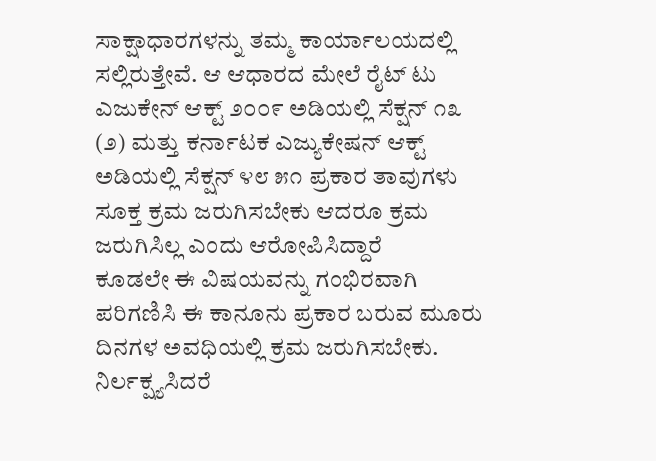ಸಾಕ್ಷಾಧಾರಗಳನ್ನು ತಮ್ಮ ಕಾರ್ಯಾಲಯದಲ್ಲಿ ಸಲ್ಲಿರುತ್ತೇವೆ. ಆ ಆಧಾರದ ಮೇಲೆ ರೈಟ್ ಟು ಎಜುಕೇನ್ ಆಕ್ಟ್ ೨೦೦೯ ಅಡಿಯಲ್ಲಿ ಸೆಕ್ಷನ್ ೧೩ (೨) ಮತ್ತು ಕರ್ನಾಟಕ ಎಜ್ಯುಕೇಷನ್ ಆಕ್ಟ್ ಅಡಿಯಲ್ಲಿ ಸೆಕ್ಷನ್ ೪೮ ೫೧ ಪ್ರಕಾರ ತಾವುಗಳು ಸೂಕ್ತ ಕ್ರಮ ಜರುಗಿಸಬೇಕು ಆದರೂ ಕ್ರಮ ಜರುಗಿಸಿಲ್ಲ ಎಂದು ಆರೋಪಿಸಿದ್ದಾರೆ
ಕೂಡಲೇ ಈ ವಿಷಯವನ್ನು ಗಂಭಿರವಾಗಿ ಪರಿಗಣಿಸಿ ಈ ಕಾನೂನು ಪ್ರಕಾರ ಬರುವ ಮೂರು ದಿನಗಳ ಅವಧಿಯಲ್ಲಿ ಕ್ರಮ ಜರುಗಿಸಬೇಕು.
ನಿರ್ಲಕ್ಷ್ಯಸಿದರೆ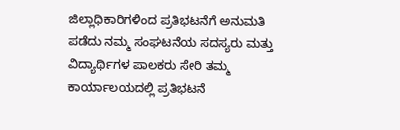ಜಿಲ್ಲಾಧಿಕಾರಿಗಳಿಂದ ಪ್ರತಿಭಟನೆಗೆ ಅನುಮತಿ ಪಡೆದು ನಮ್ಮ ಸಂಘಟನೆಯ ಸದಸ್ಯರು ಮತ್ತು ವಿದ್ಯಾರ್ಥಿಗಳ ಪಾಲಕರು ಸೇರಿ ತಮ್ಮ ಕಾರ್ಯಾಲಯದಲ್ಲಿ ಪ್ರತಿಭಟನೆ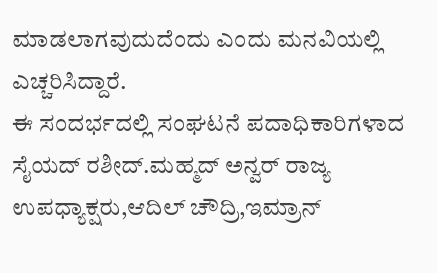ಮಾಡಲಾಗವುದುದೆಂದು ಎಂದು ಮನವಿಯಲ್ಲಿ ಎಚ್ಚರಿಸಿದ್ದಾರೆ.
ಈ ಸಂದರ್ಭದಲ್ಲಿ ಸಂಘಟನೆ ಪದಾಧಿಕಾರಿಗಳಾದ ಸೈಯದ್ ರಶೀದ್.ಮಹ್ಮದ್ ಅನ್ವರ್ ರಾಜ್ಯ ಉಪಧ್ಯಾಕ್ಷರು,ಆದಿಲ್ ಚೌದ್ರಿ,ಇಮ್ರಾನ್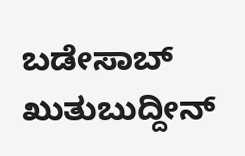ಬಡೇಸಾಬ್ ಖುತುಬುದ್ದೀನ್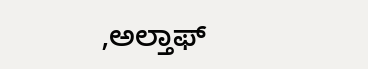,ಅಲ್ತಾಫ್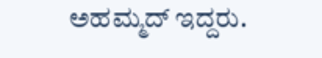ಅಹಮ್ಮದ್ ಇದ್ದರು.